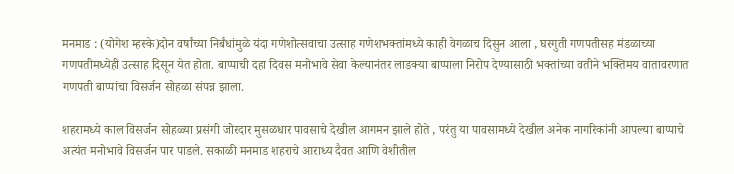मनमाड : (योगेश म्हस्के)दोन वर्षांच्या निर्बंधांमुळे यंदा गणेशोत्सवाचा उत्साह गणेशभक्तांमध्ये काही वेगळाच दिसुन आला , घरगुती गणपतीसह मंडळाच्या गणपतीमध्येही उत्साह दिसून येत होता. बाप्पाची दहा दिवस मनोभावे सेवा केल्यानंतर लाडक्या बाप्पाला निरोप देण्यासाठी भक्तांच्या वतीने भक्तिमय वातावरणात गणपती बाप्पांचा विसर्जन सोहळा संपन्न झाला.

शहरामध्ये काल विसर्जन सोहळ्या प्रसंगी जोरदार मुसळधार पावसाचे देखील आगमन झाले होते , परंतु या पावसामध्ये देखील अनेक नागरिकांनी आपल्या बाप्पाचे अत्यंत मनोभावे विसर्जन पार पाडले. सकाळी मनमाड शहराचे आराध्य दैवत आणि वेशीतील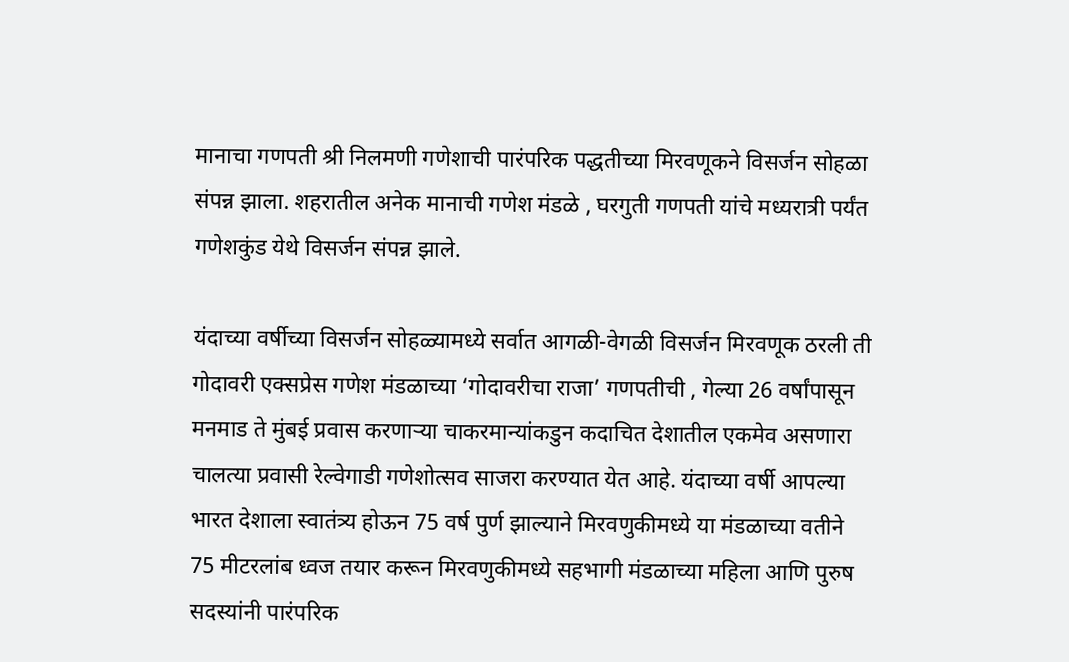मानाचा गणपती श्री निलमणी गणेशाची पारंपरिक पद्धतीच्या मिरवणूकने विसर्जन सोहळा संपन्न झाला. शहरातील अनेक मानाची गणेश मंडळे , घरगुती गणपती यांचे मध्यरात्री पर्यंत गणेशकुंड येथे विसर्जन संपन्न झाले.

यंदाच्या वर्षीच्या विसर्जन सोहळ्यामध्ये सर्वात आगळी-वेगळी विसर्जन मिरवणूक ठरली ती गोदावरी एक्सप्रेस गणेश मंडळाच्या ‘गोदावरीचा राजा’ गणपतीची , गेल्या 26 वर्षांपासून मनमाड ते मुंबई प्रवास करणाऱ्या चाकरमान्यांकडुन कदाचित देशातील एकमेव असणारा चालत्या प्रवासी रेल्वेगाडी गणेशोत्सव साजरा करण्यात येत आहे. यंदाच्या वर्षी आपल्या भारत देशाला स्वातंत्र्य होऊन 75 वर्ष पुर्ण झाल्याने मिरवणुकीमध्ये या मंडळाच्या वतीने 75 मीटरलांब ध्वज तयार करून मिरवणुकीमध्ये सहभागी मंडळाच्या महिला आणि पुरुष सदस्यांनी पारंपरिक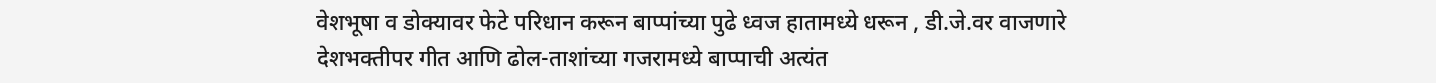वेशभूषा व डोक्यावर फेटे परिधान करून बाप्पांच्या पुढे ध्वज हातामध्ये धरून , डी.जे.वर वाजणारे देशभक्तीपर गीत आणि ढोल-ताशांच्या गजरामध्ये बाप्पाची अत्यंत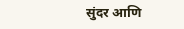सुंदर आणि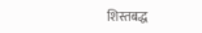शिस्तबद्ध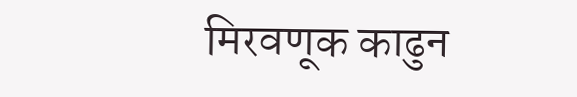मिरवणूक काढुन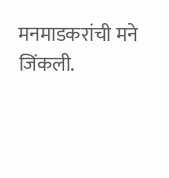मनमाडकरांची मने जिंकली.